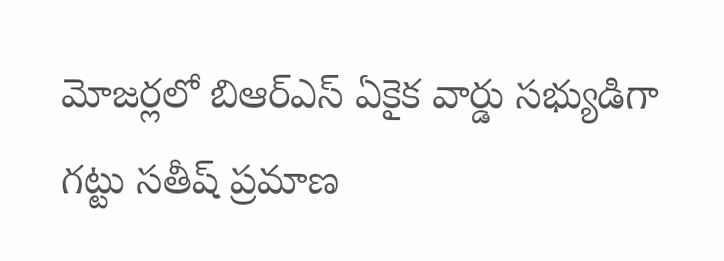మోజర్లలో బిఆర్ఎస్ ఏకైక వార్డు సభ్యుడిగా గట్టు సతీష్ ప్రమాణ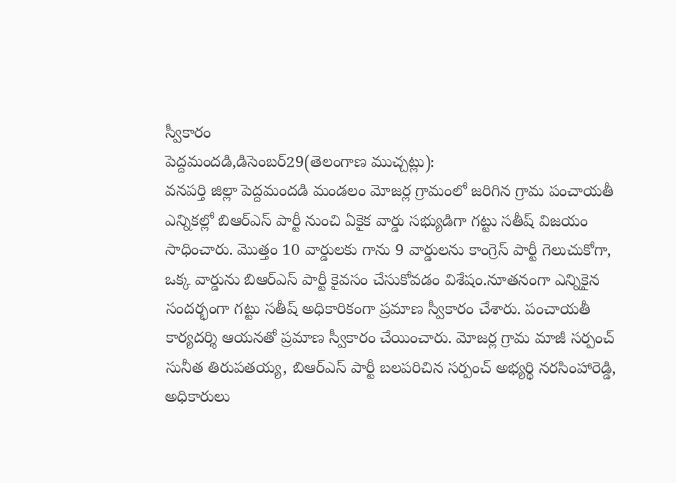స్వీకారం
పెద్దమందడి,డిసెంబర్29(తెలంగాణ ముచ్చట్లు):
వనపర్తి జిల్లా పెద్దమందడి మండలం మోజర్ల గ్రామంలో జరిగిన గ్రామ పంచాయతీ ఎన్నికల్లో బిఆర్ఎస్ పార్టీ నుంచి ఏకైక వార్డు సభ్యుడిగా గట్టు సతీష్ విజయం సాధించారు. మొత్తం 10 వార్డులకు గాను 9 వార్డులను కాంగ్రెస్ పార్టీ గెలుచుకోగా, ఒక్క వార్డును బిఆర్ఎస్ పార్టీ కైవసం చేసుకోవడం విశేషం.నూతనంగా ఎన్నికైన సందర్భంగా గట్టు సతీష్ అధికారికంగా ప్రమాణ స్వీకారం చేశారు. పంచాయతీ కార్యదర్శి ఆయనతో ప్రమాణ స్వీకారం చేయించారు. మోజర్ల గ్రామ మాజీ సర్పంచ్ సునీత తిరుపతయ్య, బిఆర్ఎస్ పార్టీ బలపరిచిన సర్పంచ్ అభ్యర్థి నరసింహారెడ్డి, అధికారులు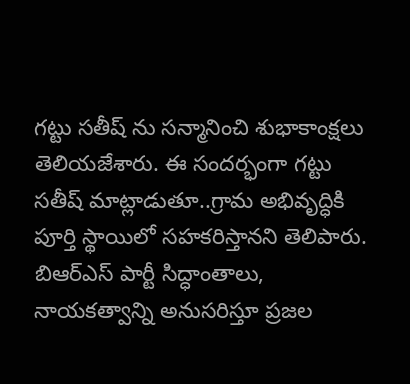గట్టు సతీష్ ను సన్మానించి శుభాకాంక్షలు తెలియజేశారు. ఈ సందర్భంగా గట్టు సతీష్ మాట్లాడుతూ..గ్రామ అభివృద్ధికి పూర్తి స్థాయిలో సహకరిస్తానని తెలిపారు. బిఆర్ఎస్ పార్టీ సిద్ధాంతాలు, నాయకత్వాన్ని అనుసరిస్తూ ప్రజల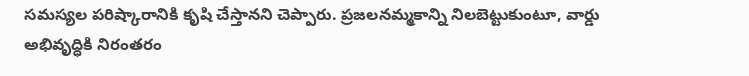సమస్యల పరిష్కారానికి కృషి చేస్తానని చెప్పారు. ప్రజలనమ్మకాన్ని నిలబెట్టుకుంటూ, వార్డు అభివృద్ధికి నిరంతరం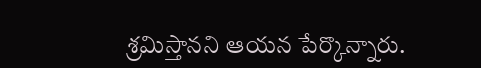శ్రమిస్తానని ఆయన పేర్కొన్నారు.